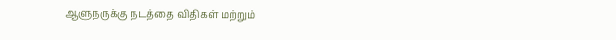ஆளுநருக்கு நடத்தை விதிகள் மற்றும்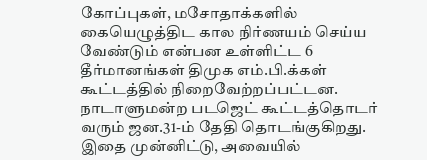கோப்புகள், மசோதாக்களில் கையெழுத்திட கால நிர்ணயம் செய்ய வேண்டும் என்பன உள்ளிட்ட 6 தீர்மானங்கள் திமுக எம்.பி.க்கள் கூட்டத்தில் நிறைவேற்றப்பட்டன.
நாடாளுமன்ற படஜெட் கூட்டத்தொடர் வரும் ஜன.31-ம் தேதி தொடங்குகிறது. இதை முன்னிட்டு, அவையில்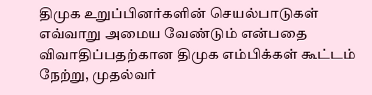திமுக உறுப்பினர்களின் செயல்பாடுகள் எவ்வாறு அமைய வேண்டும் என்பதை விவாதிப்பதற்கான திமுக எம்பிக்கள் கூட்டம் நேற்று, முதல்வர்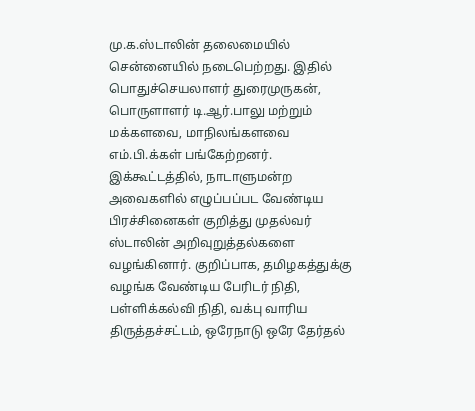மு.க.ஸ்டாலின் தலைமையில் சென்னையில் நடைபெற்றது. இதில் பொதுச்செயலாளர் துரைமுருகன், பொருளாளர் டி.ஆர்.பாலு மற்றும் மக்களவை, மாநிலங்களவை எம்.பி.க்கள் பங்கேற்றனர்.
இக்கூட்டத்தில், நாடாளுமன்ற அவைகளில் எழுப்பப்பட வேண்டிய பிரச்சினைகள் குறித்து முதல்வர் ஸ்டாலின் அறிவுறுத்தல்களை வழங்கினார். குறிப்பாக, தமிழகத்துக்கு வழங்க வேண்டிய பேரிடர் நிதி, பள்ளிக்கல்வி நிதி, வக்பு வாரிய திருத்தச்சட்டம், ஒரேநாடு ஒரே தேர்தல்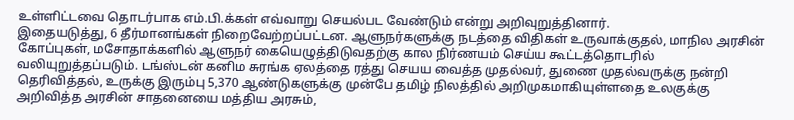உள்ளிட்டவை தொடர்பாக எம்.பி.க்கள் எவ்வாறு செயல்பட வேண்டும் என்று அறிவுறுத்தினார்.
இதையடுத்து, 6 தீர்மானங்கள் நிறைவேற்றப்பட்டன. ஆளுநர்களுக்கு நடத்தை விதிகள் உருவாக்குதல், மாநில அரசின் கோப்புகள், மசோதாக்களில் ஆளுநர் கையெழுத்திடுவதற்கு கால நிர்ணயம் செய்ய கூட்டத்தொடரில் வலியுறுத்தப்படும். டங்ஸ்டன் கனிம சுரங்க ஏலத்தை ரத்து செயய வைத்த முதல்வர், துணை முதல்வருக்கு நன்றி தெரிவித்தல், உருக்கு இரும்பு 5,370 ஆண்டுகளுக்கு முன்பே தமிழ் நிலத்தில் அறிமுகமாகியுள்ளதை உலகுக்கு அறிவித்த அரசின் சாதனையை மத்திய அரசும்,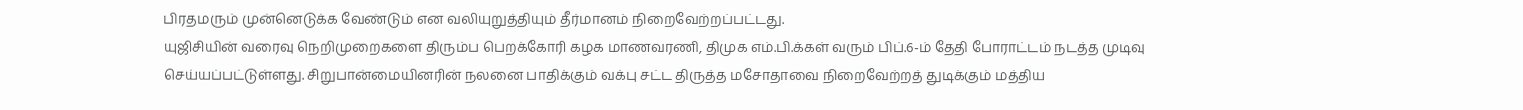பிரதமரும் முன்னெடுக்க வேண்டும் என வலியுறுத்தியும் தீர்மானம் நிறைவேற்றப்பட்டது.
யுஜிசியின் வரைவு நெறிமுறைகளை திரும்ப பெறக்கோரி கழக மாணவரணி, திமுக எம்.பி.க்கள் வரும் பிப்.6-ம் தேதி போராட்டம் நடத்த முடிவு செய்யப்பட்டுள்ளது. சிறுபான்மையினரின் நலனை பாதிக்கும் வக்பு சட்ட திருத்த மசோதாவை நிறைவேற்றத் துடிக்கும் மத்திய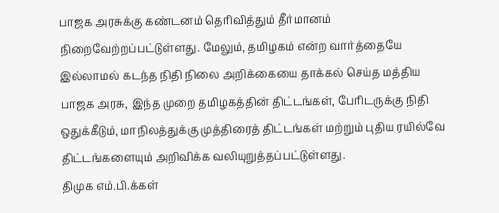பாஜக அரசுக்கு கண்டனம் தெரிவித்தும் தீர்மானம் நிறைவேற்றப்பட்டுள்ளது. மேலும், தமிழகம் என்ற வார்த்தையே இல்லாமல் கடந்த நிதி நிலை அறிக்கையை தாக்கல் செய்த மத்திய பாஜக அரசு, இந்த முறை தமிழகத்தின் திட்டங்கள், பேரிடருக்கு நிதி ஒதுக்கீடும், மாநிலத்துக்கு முத்திரைத் திட்டங்கள் மற்றும் புதிய ரயில்வே திட்டங்களையும் அறிவிக்க வலியுறுத்தப்பட்டுள்ளது.
திமுக எம்.பி.க்கள்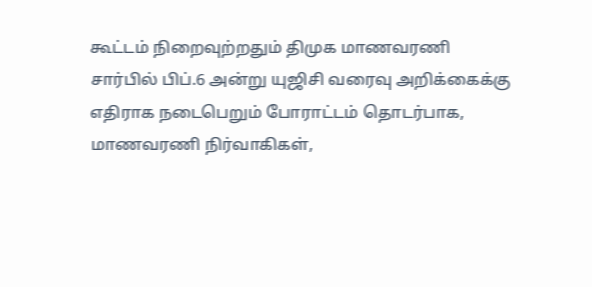கூட்டம் நிறைவுற்றதும் திமுக மாணவரணி சார்பில் பிப்.6 அன்று யுஜிசி வரைவு அறிக்கைக்கு எதிராக நடைபெறும் போராட்டம் தொடர்பாக, மாணவரணி நிர்வாகிகள்,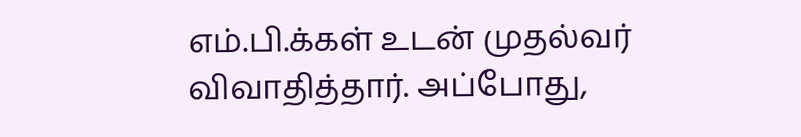எம்.பி.க்கள் உடன் முதல்வர் விவாதித்தார். அப்போது,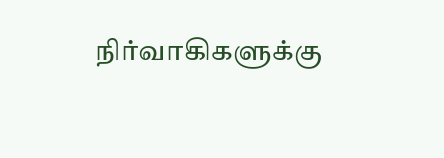நிர்வாகிகளுக்கு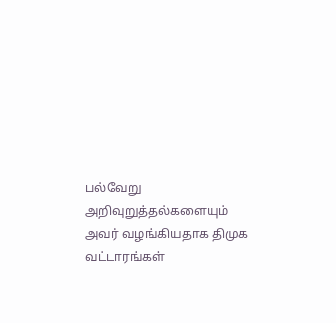பல்வேறு அறிவுறுத்தல்களையும் அவர் வழங்கியதாக திமுக வட்டாரங்கள்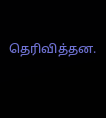தெரிவித்தன.